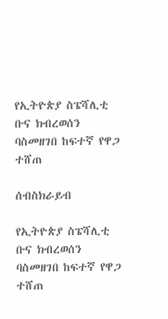የኢትዮጵያ ስፔሻሊቲ ቡና ክብረወሰን ባስመዘገበ ከፍተኛ የዋጋ ተሸጠ

ሰብስክራይብ

የኢትዮጵያ ስፔሻሊቲ ቡና ክብረወሰን ባስመዘገበ ከፍተኛ የዋጋ ተሸጠ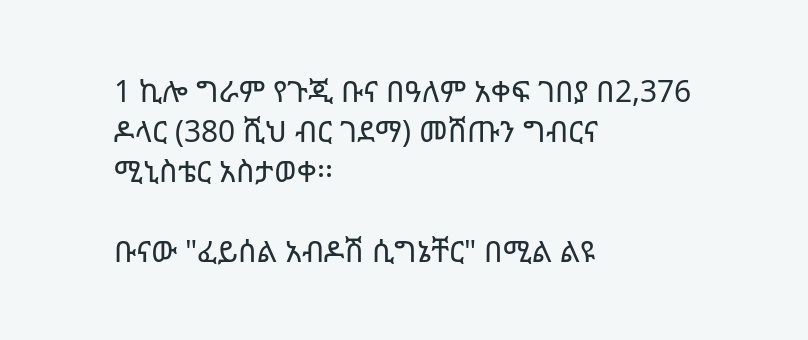1 ኪሎ ግራም የጉጂ ቡና በዓለም አቀፍ ገበያ በ2,376 ዶላር (380 ሺህ ብር ገደማ) መሸጡን ግብርና ሚኒስቴር አስታወቀ፡፡

ቡናው "ፈይሰል አብዶሽ ሲግኔቸር" በሚል ልዩ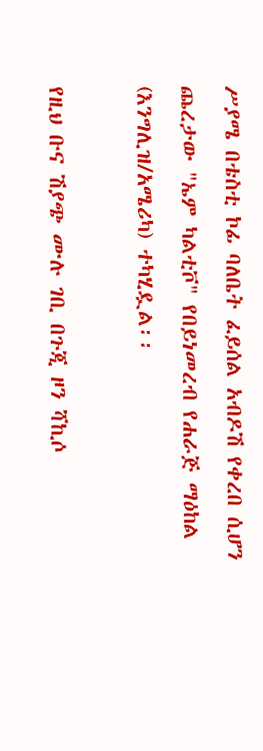ሥያሜ በቴስቲ ኮፊ ባለቤት ፈይሰል አብዶሽ የቀረበ ሲሆን ጨረታው "ኤም ካልቲቮ" የበይነመረብ የሐራጅ ማዕከል (እንግሊዝ/አሜሪካ) ተካሂዷል፡፡

የዚህ ቡና ሽያጭ ሙሉ ገቢ በጉጂ ዞን ሻኪሶ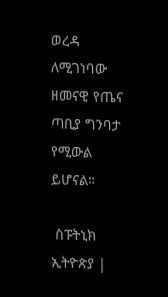ወረዳ ለሚገነባው ዘመናዊ የጤና ጣቢያ ግንባታ የሚውል ይሆናል።

 ስፑትኒክ ኢትዮጵያ |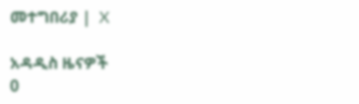መተግበሪያ |  X

አዳዲስ ዜናዎች
0